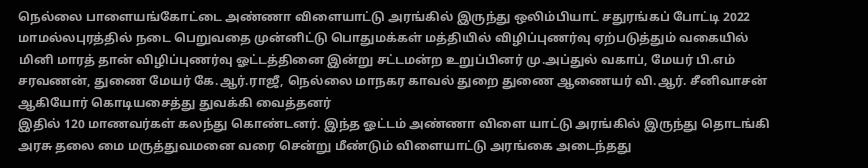நெல்லை பாளையங்கோட்டை அண்ணா விளையாட்டு அரங்கில் இருந்து ஒலிம்பியாட் சதுரங்கப் போட்டி 2022 மாமல்லபுரத்தில் நடை பெறுவதை முன்னிட்டு பொதுமக்கள் மத்தியில் விழிப்புணர்வு ஏற்படுத்தும் வகையில் மினி மாரத் தான் விழிப்புணர்வு ஓட்டத்தினை இன்று சட்டமன்ற உறுப்பினர் மு.அப்துல் வகாப், மேயர் பி.எம் சரவணன், துணை மேயர் கே.ஆர்.ராஜீ, நெல்லை மாநகர காவல் துறை துணை ஆணையர் வி.ஆர். சீனிவாசன் ஆகியோர் கொடியசைத்து துவக்கி வைத்தனர்
இதில் 120 மாணவர்கள் கலந்து கொண்டனர். இந்த ஓட்டம் அண்ணா விளை யாட்டு அரங்கில் இருந்து தொடங்கி அரசு தலை மை மருத்துவமனை வரை சென்று மீண்டும் விளையாட்டு அரங்கை அடைந்தது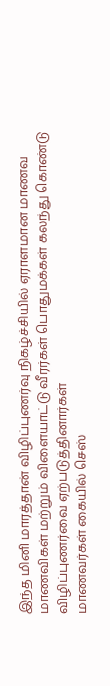இந்த மினி மாரத்தான் விழிப்புணர்வு நிகழ்ச்சியில் ஏராளமான மாணவ மாணவிகள் மற்றும் விளையாட்டு வீரர்கள் பொதுமக்கள் கலந்து கொண்டு விழிப்புணர்வை ஏற்படுத்தினார்கள்
மாணவர்கள் கையில் செஸ்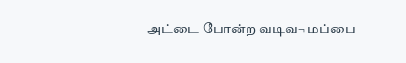அட்டை போன்ற வடிவ¬ மப்பை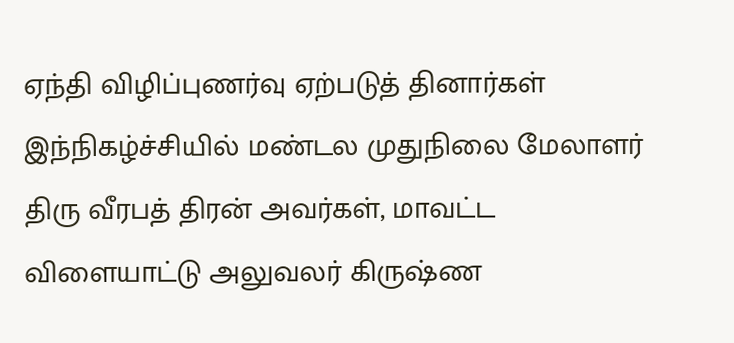ஏந்தி விழிப்புணர்வு ஏற்படுத் தினார்கள் இந்நிகழ்ச்சியில் மண்டல முதுநிலை மேலாளர் திரு வீரபத் திரன் அவர்கள், மாவட்ட விளையாட்டு அலுவலர் கிருஷ்ண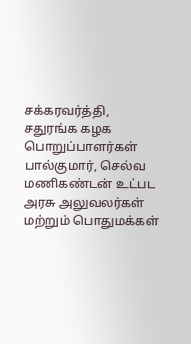சக்கரவர்த்தி, சதுரங்க கழக பொறுப்பாளர்கள் பால்குமார், செல்வ மணிகண்டன் உட்பட அரசு அலுவலர்கள் மற்றும் பொதுமக்கள்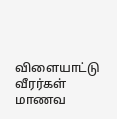விளையாட்டு வீரர்கள் மாணவ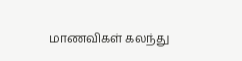மாணவிகள் கலந்து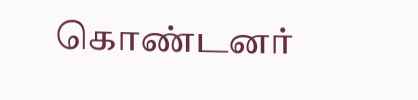கொண்டனர்